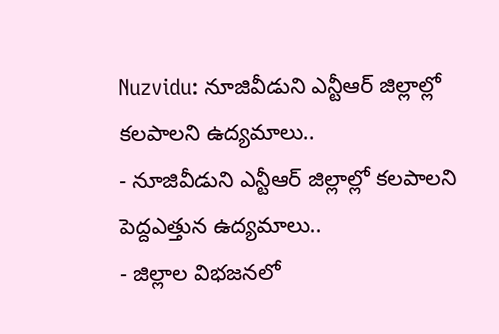Nuzvidu: నూజివీడుని ఎన్టీఆర్ జిల్లాల్లో కలపాలని ఉద్యమాలు..
- నూజివీడుని ఎన్టీఆర్ జిల్లాల్లో కలపాలని పెద్దఎత్తున ఉద్యమాలు..
- జిల్లాల విభజనలో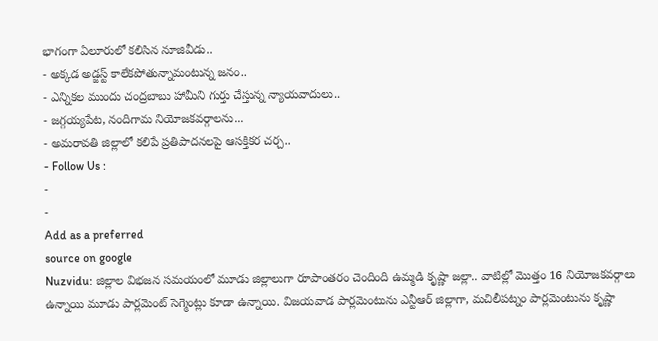భాగంగా ఏలూరులో కలిసిన నూజివీడు..
- అక్కడ అడ్జస్ట్ కాలేకపోతున్నామంటున్న జనం..
- ఎన్నికల ముందు చంద్రబాబు హామీని గుర్తు చేస్తున్న న్యాయవాదులు..
- జగ్గయ్యపేట, నందిగామ నియోజకవర్గాలను...
- అమరావతి జిల్లాలో కలిపే ప్రతిపాదనలపై ఆసక్తికర చర్చ..
- Follow Us :
-
-
Add as a preferred
source on google
Nuzvidu: జిల్లాల విభజన సమయంలో మూడు జిల్లాలుగా రూపాంతరం చెందింది ఉమ్మడి కృష్ణా జల్లా.. వాటిల్లో మొత్తం 16 నియోజకవర్గాలు ఉన్నాయి మూడు పార్లమెంట్ సెగ్మెంట్లు కూడా ఉన్నాయి. విజయవాడ పార్లమెంటును ఎన్టీఆర్ జిల్లాగా, మచిలీపట్నం పార్లమెంటును కృష్ణా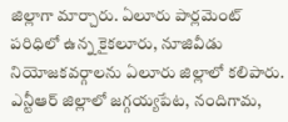జిల్లాగా మార్చారు. ఏలూరు పార్లమెంట్ పరిధిలో ఉన్న కైకలూరు, నూజివీడు నియోజకవర్గాలను ఏలూరు జిల్లాలో కలిపారు. ఎన్టీఆర్ జిల్లాలో జగ్గయ్యపేట, నందిగామ,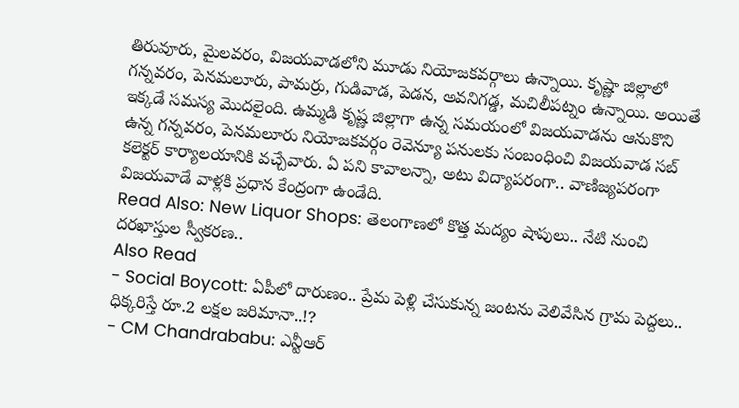తిరువూరు, మైలవరం, విజయవాడలోని మూడు నియోజకవర్గాలు ఉన్నాయి. కృష్ణా జిల్లాలో గన్నవరం, పెనమలూరు, పామర్రు, గుడివాడ, పెడన, అవనిగడ్డ, మచిలీపట్నం ఉన్నాయి. అయితే ఇక్కడే సమస్య మొదలైంది. ఉమ్మడి కృష్ణ జిల్లాగా ఉన్న సమయంలో విజయవాడను ఆనుకొని ఉన్న గన్నవరం, పెనమలూరు నియోజకవర్గం రెవెన్యూ పనులకు సంబంధించి విజయవాడ సబ్ కలెక్టర్ కార్యాలయానికి వచ్చేవారు. ఏ పని కావాలన్నా, అటు విద్యాపరంగా.. వాణిజ్యపరంగా విజయవాడే వాళ్లకి ప్రధాన కేంద్రంగా ఉండేది.
Read Also: New Liquor Shops: తెలంగాణలో కొత్త మద్యం షాపులు.. నేటి నుంచి దరఖాస్తుల స్వీకరణ..
Also Read
- Social Boycott: ఏపీలో దారుణం.. ప్రేమ పెళ్లి చేసుకున్న జంటను వెలివేసిన గ్రామ పెద్దలు.. ధిక్కరిస్తే రూ.2 లక్షల జరిమానా..!?
- CM Chandrababu: ఎన్టీఆర్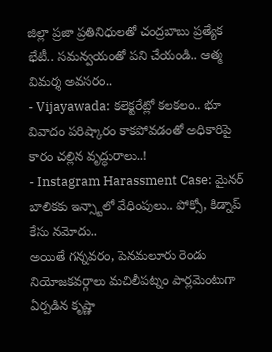జిల్లా ప్రజా ప్రతినిధులతో చంద్రబాబు ప్రత్యేక భేటీ.. సమన్వయంతో పని చేయండి.. ఆత్మ విమర్శ అవసరం..
- Vijayawada: కలెక్టరేట్లో కలకలం.. భూ వివాదం పరిష్కారం కాకపోవడంతో అధికారిపై కారం చల్లిన వృద్ధురాలు..!
- Instagram Harassment Case: మైనర్ బాలికకు ఇన్స్టాలో వేధింపులు.. పోక్సో, కిడ్నాప్ కేసు నమోదు..
అయితే గన్నవరం, పెనమలూరు రెండు నియోజకవర్గాలు మచిలీపట్నం పార్లమెంటుగా ఏర్పడిన కృష్ణా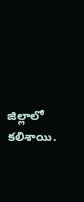జిల్లాలో కలిశాయి.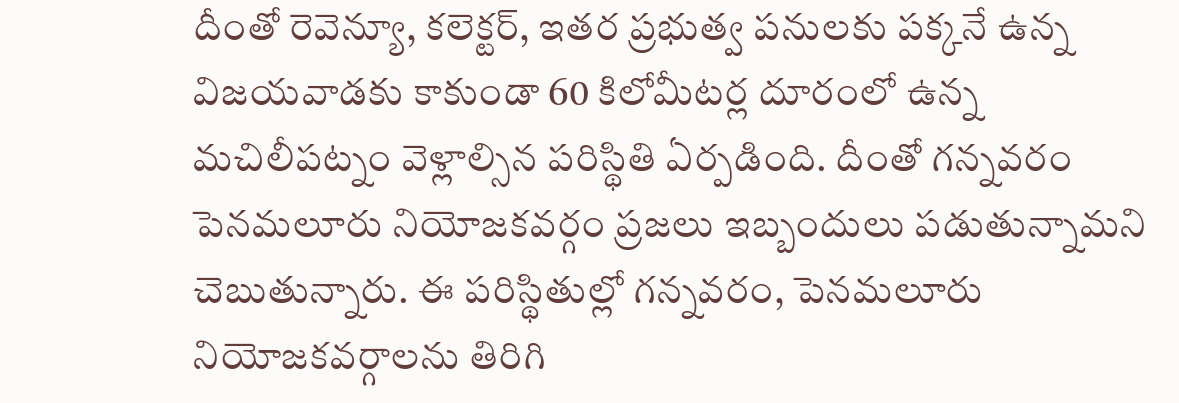దీంతో రెవెన్యూ, కలెక్టర్, ఇతర ప్రభుత్వ పనులకు పక్కనే ఉన్న విజయవాడకు కాకుండా 60 కిలోమీటర్ల దూరంలో ఉన్న మచిలీపట్నం వెళ్లాల్సిన పరిస్థితి ఏర్పడింది. దీంతో గన్నవరం పెనమలూరు నియోజకవర్గం ప్రజలు ఇబ్బందులు పడుతున్నామని చెబుతున్నారు. ఈ పరిస్థితుల్లో గన్నవరం, పెనమలూరు నియోజకవర్గాలను తిరిగి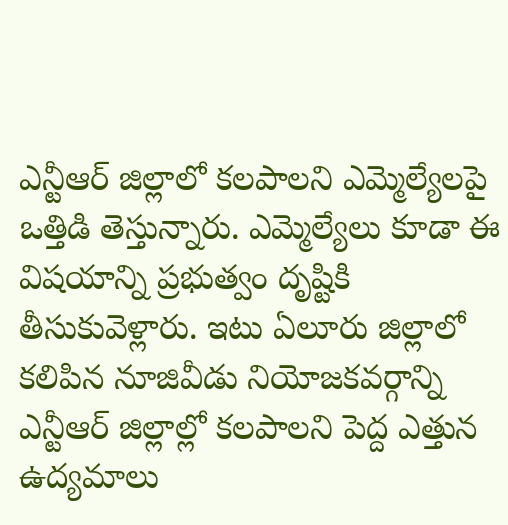ఎన్టీఆర్ జిల్లాలో కలపాలని ఎమ్మెల్యేలపై ఒత్తిడి తెస్తున్నారు. ఎమ్మెల్యేలు కూడా ఈ విషయాన్ని ప్రభుత్వం దృష్టికి తీసుకువెళ్లారు. ఇటు ఏలూరు జిల్లాలో కలిపిన నూజివీడు నియోజకవర్గాన్ని ఎన్టీఆర్ జిల్లాల్లో కలపాలని పెద్ద ఎత్తున ఉద్యమాలు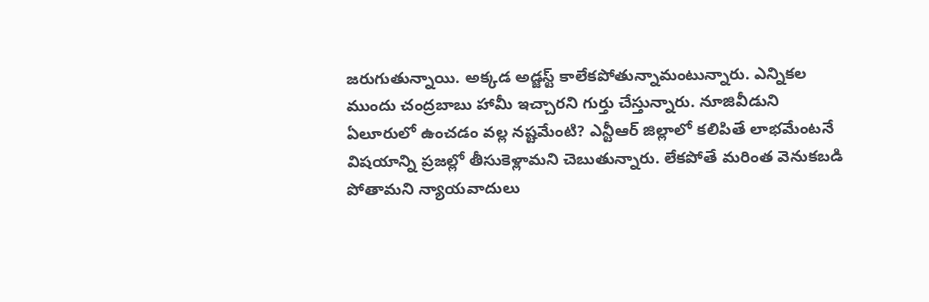జరుగుతున్నాయి. అక్కడ అడ్జస్ట్ కాలేకపోతున్నామంటున్నారు. ఎన్నికల ముందు చంద్రబాబు హామీ ఇచ్చారని గుర్తు చేస్తున్నారు. నూజివీడుని ఏలూరులో ఉంచడం వల్ల నష్టమేంటి? ఎన్టీఆర్ జిల్లాలో కలిపితే లాభమేంటనే విషయాన్ని ప్రజల్లో తీసుకెళ్లామని చెబుతున్నారు. లేకపోతే మరింత వెనుకబడి పోతామని న్యాయవాదులు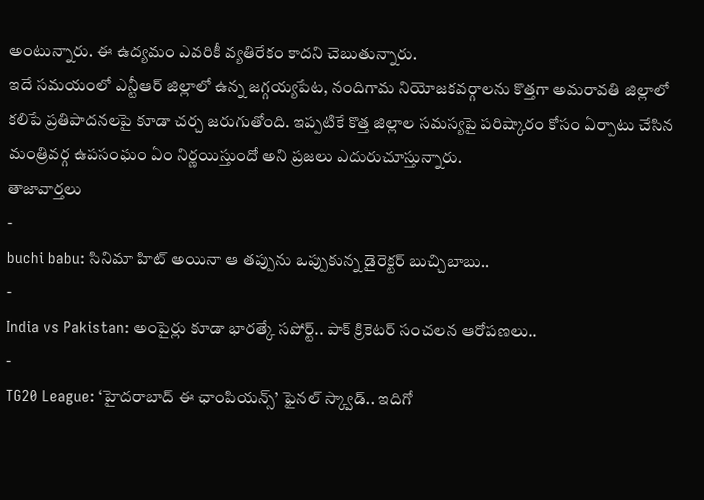అంటున్నారు. ఈ ఉద్యమం ఎవరికీ వ్యతిరేకం కాదని చెబుతున్నారు.
ఇదే సమయంలో ఎన్టీఆర్ జిల్లాలో ఉన్న జగ్గయ్యపేట, నందిగామ నియోజకవర్గాలను కొత్తగా అమరావతి జిల్లాలో కలిపే ప్రతిపాదనలపై కూడా చర్చ జరుగుతోంది. ఇప్పటికే కొత్త జిల్లాల సమస్యపై పరిష్కారం కోసం ఏర్పాటు చేసిన మంత్రివర్గ ఉపసంఘం ఏం నిర్ణయిస్తుందో అని ప్రజలు ఎదురుచూస్తున్నారు.
తాజావార్తలు
-
buchi babu: సినిమా హిట్ అయినా ఆ తప్పును ఒప్పుకున్న డైరెక్టర్ బుచ్చిబాబు..
-
India vs Pakistan: అంపైర్లు కూడా భారత్కే సపోర్ట్.. పాక్ క్రికెటర్ సంచలన ఆరోపణలు..
-
TG20 League: ‘హైదరాబాద్ ఈ ఛాంపియన్స్’ ఫైనల్ స్క్వాడ్.. ఇదిగో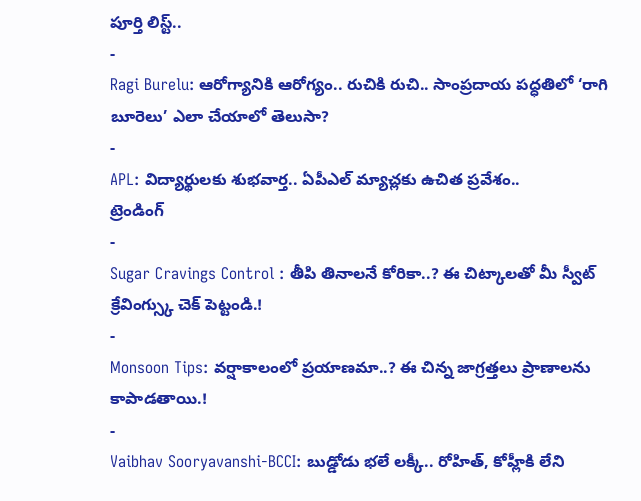పూర్తి లిస్ట్..
-
Ragi Burelu: ఆరోగ్యానికి ఆరోగ్యం.. రుచికి రుచి.. సాంప్రదాయ పద్ధతిలో ‘రాగి బూరెలు’ ఎలా చేయాలో తెలుసా?
-
APL: విద్యార్థులకు శుభవార్త.. ఏపీఎల్ మ్యాచ్లకు ఉచిత ప్రవేశం..
ట్రెండింగ్
-
Sugar Cravings Control : తీపి తినాలనే కోరికా..? ఈ చిట్కాలతో మీ స్వీట్ క్రేవింగ్స్కు చెక్ పెట్టండి.!
-
Monsoon Tips: వర్షాకాలంలో ప్రయాణమా..? ఈ చిన్న జాగ్రత్తలు ప్రాణాలను కాపాడతాయి.!
-
Vaibhav Sooryavanshi-BCCI: బుడ్డోడు భలే లక్కీ.. రోహిత్, కోహ్లీకి లేని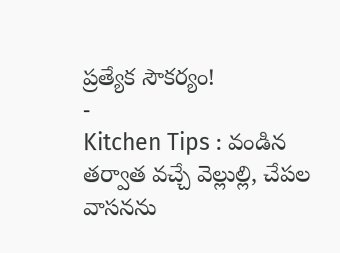ప్రత్యేక సౌకర్యం!
-
Kitchen Tips : వండిన తర్వాత వచ్చే వెల్లుల్లి, చేపల వాసనను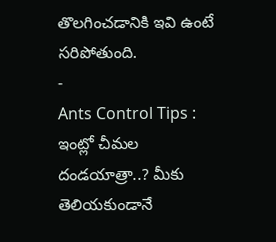తొలగించడానికి ఇవి ఉంటే సరిపోతుంది.
-
Ants Control Tips : ఇంట్లో చీమల దండయాత్రా..? మీకు తెలియకుండానే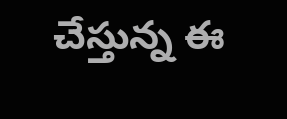చేస్తున్న ఈ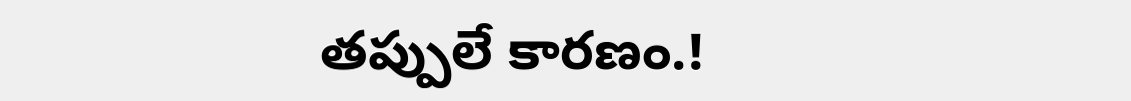తప్పులే కారణం.!